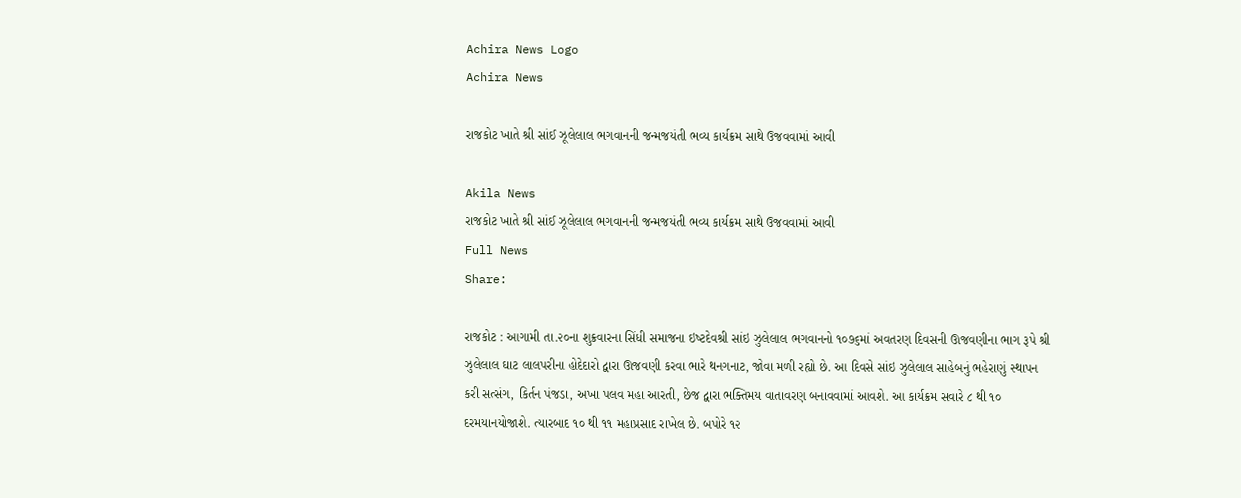Achira News Logo
Achira News

રાજકોટ ખાતે શ્રી સાંઈ ઝૂલેલાલ ભગવાનની જન્મજયંતી ભવ્ય કાર્યક્રમ સાથે ઉજવવામાં આવી

Akila News
રાજકોટ ખાતે શ્રી સાંઈ ઝૂલેલાલ ભગવાનની જન્મજયંતી ભવ્ય કાર્યક્રમ સાથે ઉજવવામાં આવી
Full News
Share:

રાજકોટ : આગામી તા.૨૦ના શુક્રવારના સિંધી સમાજના ઇષ્‍ટદેવશ્રી સાંઇ ઝુલેલાલ ભગવાનનો ૧૦૭૬માં અવતરણ દિવસની ઊજવણીના ભાગ રૂપે શ્રી ઝુલેલાલ ઘાટ લાલપરીના હોદેદારો દ્વારા ઊજવણી કરવા ભારે થનગનાટ, જોવા મળી રહ્યો છે. આ દિવસે સાંઇ ઝુલેલાલ સાહેબનું ભહેરાણું સ્‍થાપન કરી સત્‍સંગ, કિર્તન પંજડા, અખા પલવ મહા આરતી, છેજ દ્વારા ભક્‍તિમય વાતાવરણ બનાવવામાં આવશે. આ કાર્યક્રમ સવારે ૮ થી ૧૦ દરમયાનયોજાશે. ત્‍યારબાદ ૧૦ થી ૧૧ મહાપ્રસાદ રાખેલ છે. બપોરે ૧૨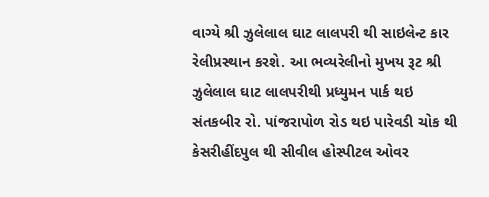વાગ્‍યે શ્રી ઝુલેલાલ ઘાટ લાલપરી થી સાઇલેન્‍ટ કાર રેલીપ્રસ્‍થાન કરશે. આ ભવ્‍યરેલીનો મુખય રૂટ શ્રી ઝુલેલાલ ઘાટ લાલપરીથી પ્રધ્‍યુમન પાર્ક થઇ સંતકબીર રો. પાંજરાપોળ રોડ થઇ પારેવડી ચોક થી કેસરીહીંદપુલ થી સીવીલ હોસ્‍પીટલ ઓવર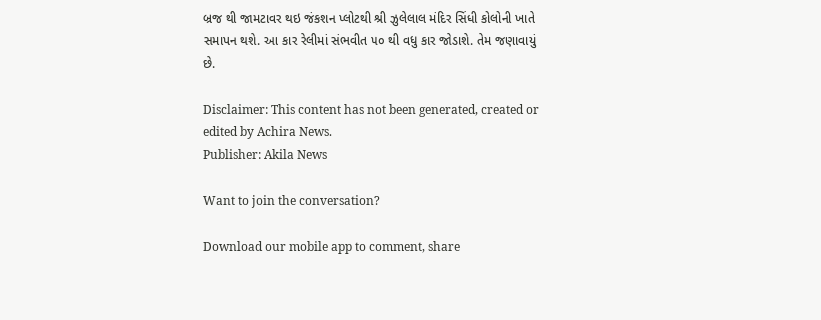બ્રજ થી જામટાવર થઇ જંકશન પ્‍લોટથી શ્રી ઝુલેલાલ મંદિર સિંધી કોલોની ખાતે સમાપન થશે. આ કાર રેલીમાં સંભવીત ૫૦ થી વધુ કાર જોડાશે. તેમ જણાવાયું છે.

Disclaimer: This content has not been generated, created or edited by Achira News.
Publisher: Akila News

Want to join the conversation?

Download our mobile app to comment, share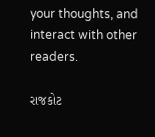your thoughts, and interact with other readers.

રાજકોટ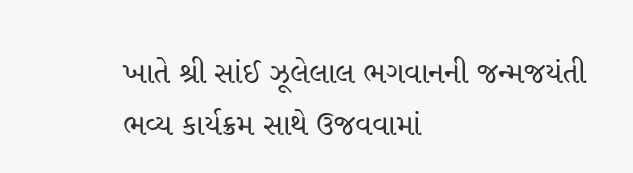ખાતે શ્રી સાંઈ ઝૂલેલાલ ભગવાનની જન્મજયંતી ભવ્ય કાર્યક્રમ સાથે ઉજવવામાં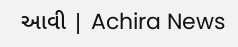આવી | Achira News